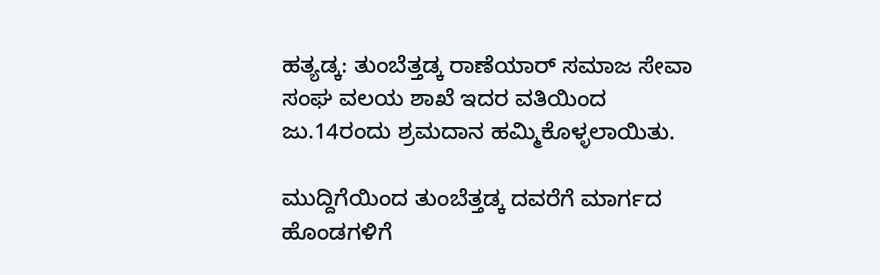ಹತ್ಯಡ್ಕ: ತುಂಬೆತ್ತಡ್ಕ ರಾಣೆಯಾರ್ ಸಮಾಜ ಸೇವಾ ಸಂಘ ವಲಯ ಶಾಖೆ ಇದರ ವತಿಯಿಂದ ಜು.14ರಂದು ಶ್ರಮದಾನ ಹಮ್ಮಿಕೊಳ್ಳಲಾಯಿತು.

ಮುದ್ದಿಗೆಯಿಂದ ತುಂಬೆತ್ತಡ್ಕ ದವರೆಗೆ ಮಾರ್ಗದ ಹೊಂಡಗಳಿಗೆ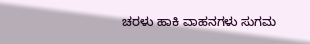ಚರಳು ಹಾಕಿ ವಾಹನಗಳು ಸುಗಮ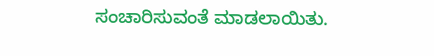ಸಂಚಾರಿಸುವಂತೆ ಮಾಡಲಾಯಿತು.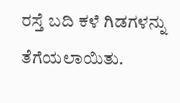ರಸ್ತೆ ಬದಿ ಕಳೆ ಗಿಡಗಳನ್ನು ತೆಗೆಯಲಾಯಿತು.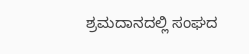ಶ್ರಮದಾನದಲ್ಲಿ ಸಂಘದ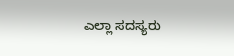ಎಲ್ಲಾ ಸದಸ್ಯರು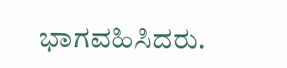ಭಾಗವಹಿಸಿದರು.